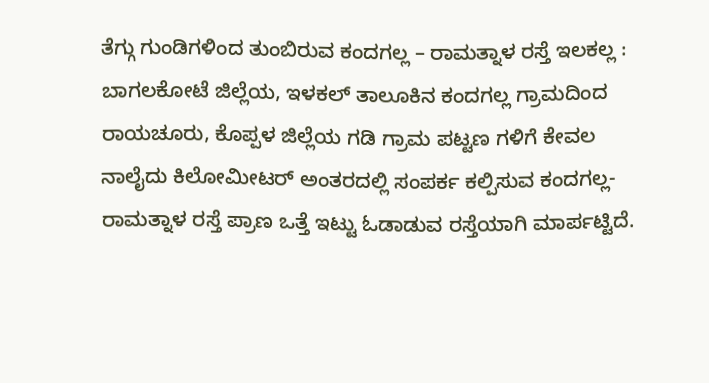ತೆಗ್ಗು ಗುಂಡಿಗಳಿಂದ ತುಂಬಿರುವ ಕಂದಗಲ್ಲ – ರಾಮತ್ನಾಳ ರಸ್ತೆ ಇಲಕಲ್ಲ : ಬಾಗಲಕೋಟೆ ಜಿಲ್ಲೆಯ, ಇಳಕಲ್ ತಾಲೂಕಿನ ಕಂದಗಲ್ಲ ಗ್ರಾಮದಿಂದ ರಾಯಚೂರು, ಕೊಪ್ಪಳ ಜಿಲ್ಲೆಯ ಗಡಿ ಗ್ರಾಮ ಪಟ್ಟಣ ಗಳಿಗೆ ಕೇವಲ ನಾಲೈದು ಕಿಲೋಮೀಟರ್ ಅಂತರದಲ್ಲಿ ಸಂಪರ್ಕ ಕಲ್ಪಿಸುವ ಕಂದಗಲ್ಲ- ರಾಮತ್ನಾಳ ರಸ್ತೆ ಪ್ರಾಣ ಒತ್ತೆ ಇಟ್ಟು ಓಡಾಡುವ ರಸ್ತೆಯಾಗಿ ಮಾರ್ಪಟ್ಟಿದೆ.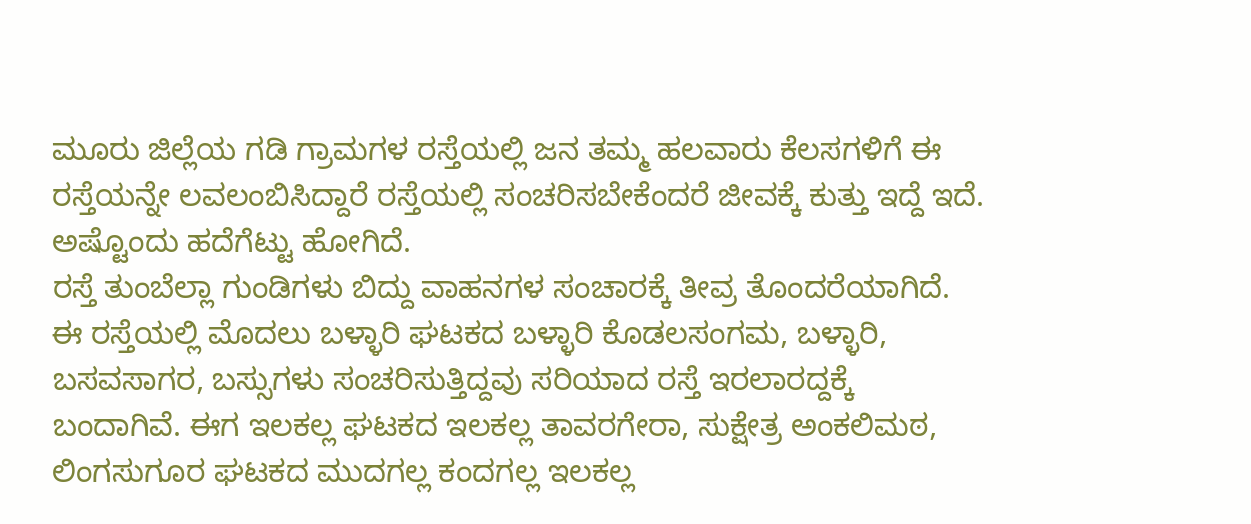ಮೂರು ಜಿಲ್ಲೆಯ ಗಡಿ ಗ್ರಾಮಗಳ ರಸ್ತೆಯಲ್ಲಿ ಜನ ತಮ್ಮ ಹಲವಾರು ಕೆಲಸಗಳಿಗೆ ಈ ರಸ್ತೆಯನ್ನೇ ಲವಲಂಬಿಸಿದ್ದಾರೆ ರಸ್ತೆಯಲ್ಲಿ ಸಂಚರಿಸಬೇಕೆಂದರೆ ಜೀವಕ್ಕೆ ಕುತ್ತು ಇದ್ದೆ ಇದೆ. ಅಷ್ಟೊಂದು ಹದೆಗೆಟ್ಟು ಹೋಗಿದೆ.
ರಸ್ತೆ ತುಂಬೆಲ್ಲಾ ಗುಂಡಿಗಳು ಬಿದ್ದು ವಾಹನಗಳ ಸಂಚಾರಕ್ಕೆ ತೀವ್ರ ತೊಂದರೆಯಾಗಿದೆ.
ಈ ರಸ್ತೆಯಲ್ಲಿ ಮೊದಲು ಬಳ್ಳಾರಿ ಘಟಕದ ಬಳ್ಳಾರಿ ಕೊಡಲಸಂಗಮ, ಬಳ್ಳಾರಿ, ಬಸವಸಾಗರ, ಬಸ್ಸುಗಳು ಸಂಚರಿಸುತ್ತಿದ್ದವು ಸರಿಯಾದ ರಸ್ತೆ ಇರಲಾರದ್ದಕ್ಕೆ ಬಂದಾಗಿವೆ. ಈಗ ಇಲಕಲ್ಲ ಘಟಕದ ಇಲಕಲ್ಲ ತಾವರಗೇರಾ, ಸುಕ್ಷೇತ್ರ ಅಂಕಲಿಮಠ, ಲಿಂಗಸುಗೂರ ಘಟಕದ ಮುದಗಲ್ಲ ಕಂದಗಲ್ಲ ಇಲಕಲ್ಲ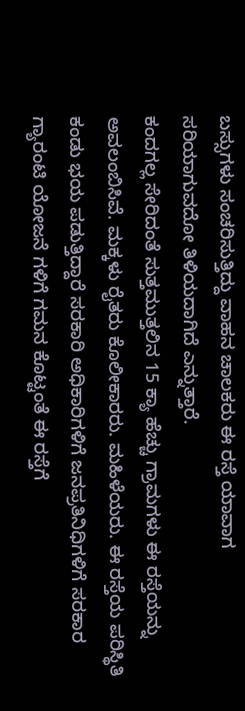ಬಸ್ಸುಗಳು ಸಂಚರಿಸುತ್ತಿದ್ದು ವಾಹನ ಚಾಲಕರು ಈ ರಸ್ತೆ ಯಾವಾಗ ಸರಿಯಾಗುವದೋ ತಿಳಿಯದಾಗಿದೆ ಎನ್ನುತ್ತಾರೆ.
ಕಂದಗಲ್ಲ ಸೇರಿದಂತೆ ಸುತ್ತಮುತ್ತಲಿನ 15 ಕ್ಯಾ ಹೆಚ್ಚು ಗ್ರಾಮಗಳು ಈ ರಸ್ತೆಯನ್ನು ಅವಲಂಬಿಸಿವೆ. ಮಕ್ಕಳು ರೈತರು ಕೊಲೀಕಾರರು. ಮಹಿಳೆಯರು. ಈ ರಸ್ತೆಯ ಪರಿಸ್ಥಿತಿ ಕಂಡು ಭಯ ಪಡುತ್ತಿದ್ದಾರೆ ಸರಕಾರಿ ಅಧಿಕಾರಿಗಳಿಗೆ ಜನಪ್ರತಿನಿಧಿಗಳಿಗೆ ಸರಕಾರ ಗ್ಯಾರಂಟಿ ಯೋಜನೆ ಗಳಿಗೆ ಗಮನ ಕೊಟ್ಟಂತೆ ಈ ರಸ್ತೆಗೆ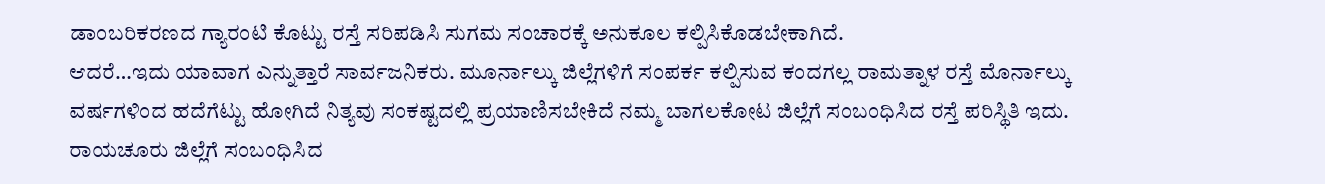ಡಾಂಬರಿಕರಣದ ಗ್ಯಾರಂಟಿ ಕೊಟ್ಟು ರಸ್ತೆ ಸರಿಪಡಿಸಿ ಸುಗಮ ಸಂಚಾರಕ್ಕೆ ಅನುಕೂಲ ಕಲ್ಪಿಸಿಕೊಡಬೇಕಾಗಿದೆ.
ಆದರೆ…ಇದು ಯಾವಾಗ ಎನ್ನುತ್ತಾರೆ ಸಾರ್ವಜನಿಕರು. ಮೂರ್ನಾಲ್ಕು ಜಿಲ್ಲೆಗಳಿಗೆ ಸಂಪರ್ಕ ಕಲ್ಪಿಸುವ ಕಂದಗಲ್ಲ ರಾಮತ್ನಾಳ ರಸ್ತೆ ಮೊರ್ನಾಲ್ಕು ವರ್ಷಗಳಿಂದ ಹದೆಗೆಟ್ಟು ಹೋಗಿದೆ ನಿತ್ಯವು ಸಂಕಷ್ಟದಲ್ಲಿ ಪ್ರಯಾಣಿಸಬೇಕಿದೆ ನಮ್ಮ ಬಾಗಲಕೋಟ ಜಿಲ್ಲೆಗೆ ಸಂಬಂಧಿಸಿದ ರಸ್ತೆ ಪರಿಸ್ಥಿತಿ ಇದು. ರಾಯಚೂರು ಜಿಲ್ಲೆಗೆ ಸಂಬಂಧಿಸಿದ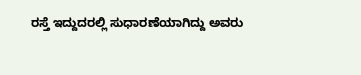ರಸ್ತೆ ಇದ್ದುದರಲ್ಲಿ ಸುಧಾರಣೆಯಾಗಿದ್ದು ಅವರು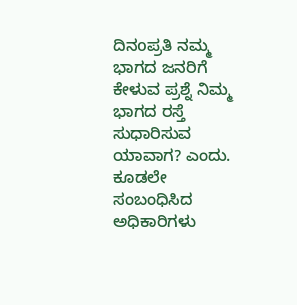ದಿನoಪ್ರತಿ ನಮ್ಮ ಭಾಗದ ಜನರಿಗೆ ಕೇಳುವ ಪ್ರಶ್ನೆ ನಿಮ್ಮ ಭಾಗದ ರಸ್ತೆ ಸುಧಾರಿಸುವ ಯಾವಾಗ? ಎಂದು.
ಕೂಡಲೇ ಸಂಬಂಧಿಸಿದ ಅಧಿಕಾರಿಗಳು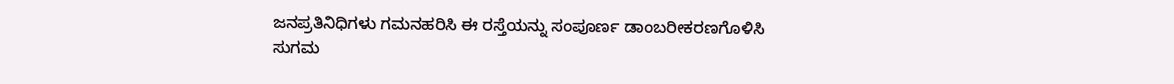ಜನಪ್ರತಿನಿಧಿಗಳು ಗಮನಹರಿಸಿ ಈ ರಸ್ತೆಯನ್ನು ಸಂಪೂರ್ಣ ಡಾಂಬರೀಕರಣಗೊಳಿಸಿ ಸುಗಮ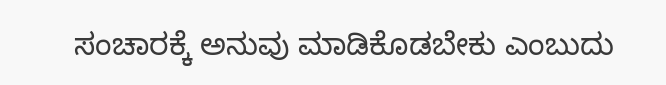ಸಂಚಾರಕ್ಕೆ ಅನುವು ಮಾಡಿಕೊಡಬೇಕು ಎಂಬುದು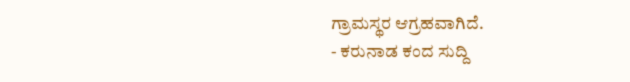ಗ್ರಾಮಸ್ಥರ ಆಗ್ರಹವಾಗಿದೆ.
- ಕರುನಾಡ ಕಂದ ಸುದ್ದಿ